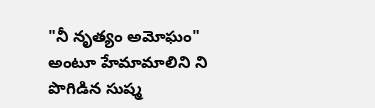"నీ నృత్యం అమోఘం" అంటూ హేమామాలిని ని పొగిడిన సుష్మ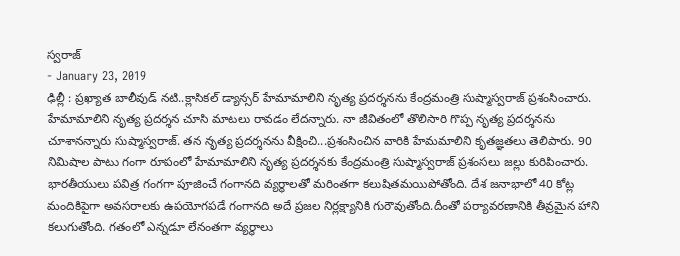స్వరాజ్
- January 23, 2019
ఢిల్లీ : ప్రఖ్యాత బాలీవుడ్ నటి..క్లాసికల్ డ్యాన్సర్ హేమామాలిని నృత్య ప్రదర్శనను కేంద్రమంత్రి సుష్మాస్వరాజ్ ప్రశంసించారు. హేమామాలిని నృత్య ప్రదర్శన చూసి మాటలు రావడం లేదన్నారు. నా జీవితంలో తొలిసారి గొప్ప నృత్య ప్రదర్శనను చూశానన్నారు సుష్మాస్వరాజ్. తన నృత్య ప్రదర్శనను వీక్షించి...ప్రశంసించిన వారికి హేమమాలిని కృతజ్ఞతలు తెలిపారు. 90 నిమిషాల పాటు గంగా రూపంలో హేమామాలిని నృత్య ప్రదర్శనకు కేంద్రమంత్రి సుష్మాస్వరాజ్ ప్రశంసలు జల్లు కురిపించారు.
భారతీయులు పవిత్ర గంగగా పూజించే గంగానది వ్యర్థాలతో మరింతగా కలుషితమయిపోతోంది. దేశ జనాభాలో 40 కోట్ల మందికిపైగా అవసరాలకు ఉపయోగపడే గంగానది అదే ప్రజల నిర్లక్ష్యానికి గురౌవుతోంది.దీంతో పర్యావరణానికి తీవ్రమైన హాని కలుగుతోంది. గతంలో ఎన్నడూ లేనంతగా వ్యర్థాలు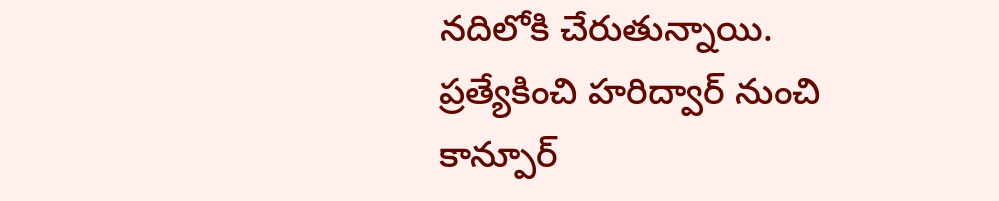నదిలోకి చేరుతున్నాయి. ప్రత్యేకించి హరిద్వార్ నుంచి కాన్పూర్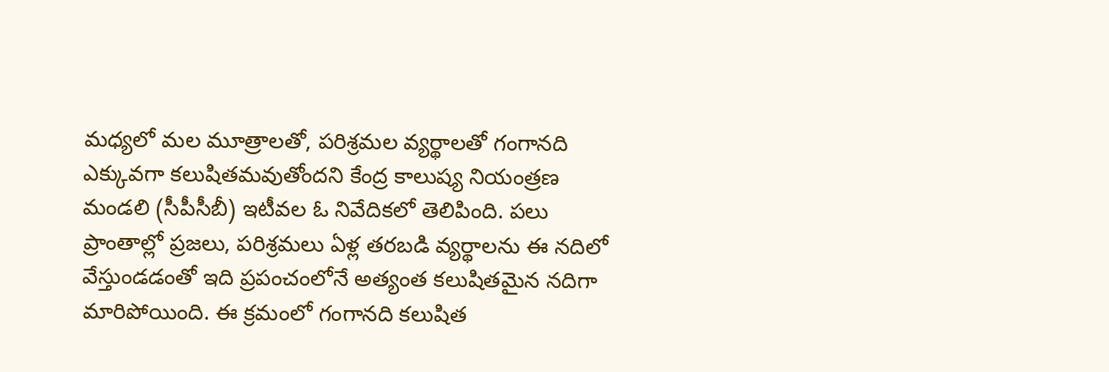మధ్యలో మల మూత్రాలతో, పరిశ్రమల వ్యర్థాలతో గంగానది ఎక్కువగా కలుషితమవుతోందని కేంద్ర కాలుష్య నియంత్రణ మండలి (సీపీసీబీ) ఇటీవల ఓ నివేదికలో తెలిపింది. పలు ప్రాంతాల్లో ప్రజలు, పరిశ్రమలు ఏళ్ల తరబడి వ్యర్థాలను ఈ నదిలో వేస్తుండడంతో ఇది ప్రపంచంలోనే అత్యంత కలుషితమైన నదిగా మారిపోయింది. ఈ క్రమంలో గంగానది కలుషిత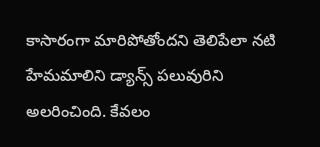కాసారంగా మారిపోతోందని తెలిపేలా నటి హేమమాలిని డ్యాన్స్ పలువురిని అలరించింది. కేవలం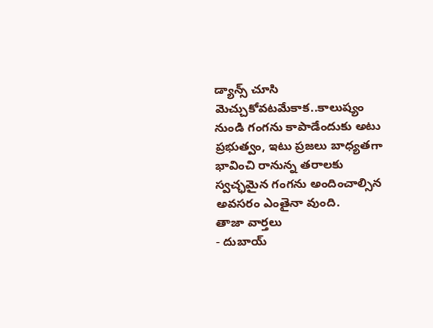డ్యాన్స్ చూసి మెచ్చుకోవటమేకాక..కాలుష్యం నుండి గంగను కాపాడేందుకు అటు ప్రభుత్వం, ఇటు ప్రజలు బాధ్యతగా భావించి రానున్న తరాలకు స్వచ్ఛమైన గంగను అందించాల్సిన అవసరం ఎంతైనా వుంది.
తాజా వార్తలు
- దుబాయ్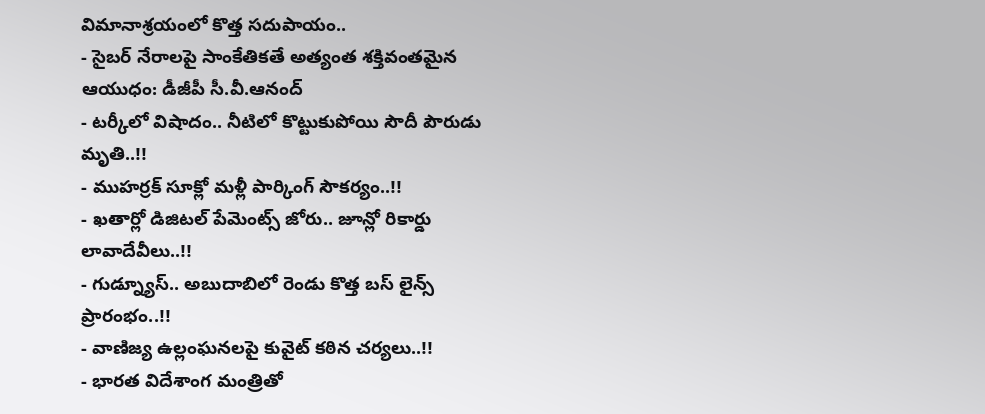విమానాశ్రయంలో కొత్త సదుపాయం..
- సైబర్ నేరాలపై సాంకేతికతే అత్యంత శక్తివంతమైన ఆయుధం: డీజీపీ సీ.వీ.ఆనంద్
- టర్కీలో విషాదం.. నీటిలో కొట్టుకుపోయి సౌదీ పౌరుడు మృతి..!!
- ముహర్రక్ సూక్లో మళ్లీ పార్కింగ్ సౌకర్యం..!!
- ఖతార్లో డిజిటల్ పేమెంట్స్ జోరు.. జూన్లో రికార్డు లావాదేవీలు..!!
- గుడ్న్యూస్.. అబుదాబిలో రెండు కొత్త బస్ లైన్స్ ప్రారంభం..!!
- వాణిజ్య ఉల్లంఘనలపై కువైట్ కఠిన చర్యలు..!!
- భారత విదేశాంగ మంత్రితో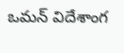ఒమన్ విదేశాంగ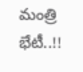మంత్రి భేటీ..!!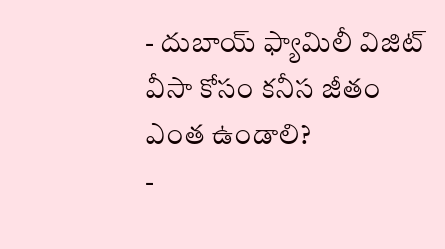- దుబాయ్ ఫ్యామిలీ విజిట్ వీసా కోసం కనీస జీతం ఎంత ఉండాలి?
-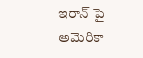ఇరాన్ పై అమెరికా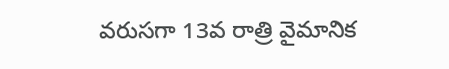వరుసగా 13వ రాత్రి వైమానిక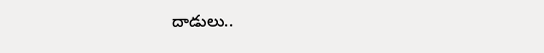దాడులు..